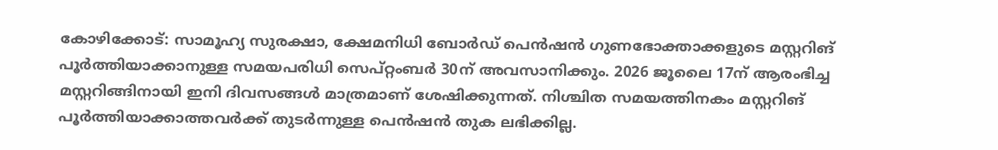കോഴിക്കോട്: സാമൂഹ്യ സുരക്ഷാ, ക്ഷേമനിധി ബോർഡ് പെൻഷൻ ഗുണഭോക്താക്കളുടെ മസ്റ്ററിങ് പൂർത്തിയാക്കാനുള്ള സമയപരിധി സെപ്റ്റംബർ 30ന് അവസാനിക്കും. 2026 ജൂലൈ 17ന് ആരംഭിച്ച മസ്റ്ററിങ്ങിനായി ഇനി ദിവസങ്ങൾ മാത്രമാണ് ശേഷിക്കുന്നത്. നിശ്ചിത സമയത്തിനകം മസ്റ്ററിങ് പൂർത്തിയാക്കാത്തവർക്ക് തുടർന്നുള്ള പെൻഷൻ തുക ലഭിക്കില്ല.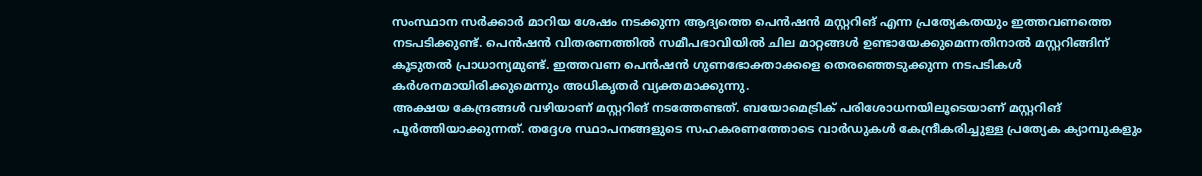സംസ്ഥാന സർക്കാർ മാറിയ ശേഷം നടക്കുന്ന ആദ്യത്തെ പെൻഷൻ മസ്റ്ററിങ് എന്ന പ്രത്യേകതയും ഇത്തവണത്തെ നടപടിക്കുണ്ട്. പെൻഷൻ വിതരണത്തിൽ സമീപഭാവിയിൽ ചില മാറ്റങ്ങൾ ഉണ്ടായേക്കുമെന്നതിനാൽ മസ്റ്ററിങ്ങിന് കൂടുതൽ പ്രാധാന്യമുണ്ട്. ഇത്തവണ പെൻഷൻ ഗുണഭോക്താക്കളെ തെരഞ്ഞെടുക്കുന്ന നടപടികൾ കർശനമായിരിക്കുമെന്നും അധികൃതർ വ്യക്തമാക്കുന്നു.
അക്ഷയ കേന്ദ്രങ്ങൾ വഴിയാണ് മസ്റ്ററിങ് നടത്തേണ്ടത്. ബയോമെട്രിക് പരിശോധനയിലൂടെയാണ് മസ്റ്ററിങ് പൂർത്തിയാക്കുന്നത്. തദ്ദേശ സ്ഥാപനങ്ങളുടെ സഹകരണത്തോടെ വാർഡുകൾ കേന്ദ്രീകരിച്ചുള്ള പ്രത്യേക ക്യാമ്പുകളും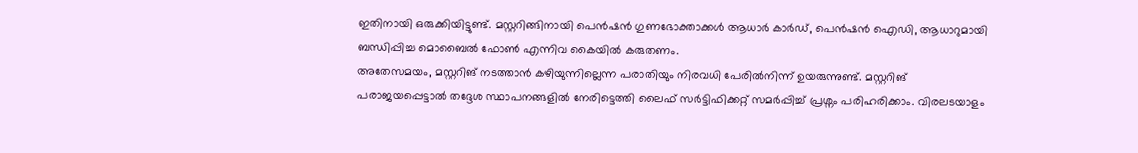ഇതിനായി ഒരുക്കിയിട്ടുണ്ട്. മസ്റ്ററിങ്ങിനായി പെൻഷൻ ഗുണഭോക്താക്കൾ ആധാർ കാർഡ്, പെൻഷൻ ഐഡി, ആധാറുമായി ബന്ധിപ്പിച്ച മൊബൈൽ ഫോൺ എന്നിവ കൈയിൽ കരുതണം.
അതേസമയം, മസ്റ്ററിങ് നടത്താൻ കഴിയുന്നില്ലെന്ന പരാതിയും നിരവധി പേരിൽനിന്ന് ഉയരുന്നുണ്ട്. മസ്റ്ററിങ് പരാജയപ്പെട്ടാൽ തദ്ദേശ സ്ഥാപനങ്ങളിൽ നേരിട്ടെത്തി ലൈഫ് സർട്ടിഫിക്കറ്റ് സമർപ്പിച്ച് പ്രശ്നം പരിഹരിക്കാം. വിരലടയാളം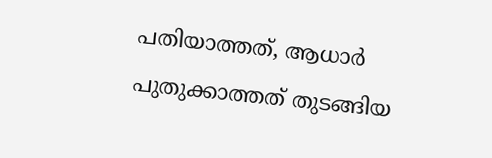പതിയാത്തത്, ആധാർ പുതുക്കാത്തത് തുടങ്ങിയ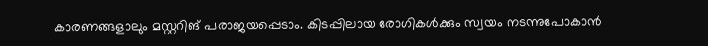കാരണങ്ങളാലും മസ്റ്ററിങ് പരാജയപ്പെടാം. കിടപ്പിലായ രോഗികൾക്കും സ്വയം നടന്നുപോകാൻ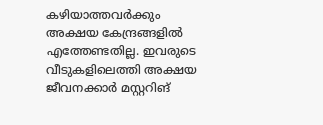കഴിയാത്തവർക്കും അക്ഷയ കേന്ദ്രങ്ങളിൽ എത്തേണ്ടതില്ല. ഇവരുടെ വീടുകളിലെത്തി അക്ഷയ ജീവനക്കാർ മസ്റ്ററിങ്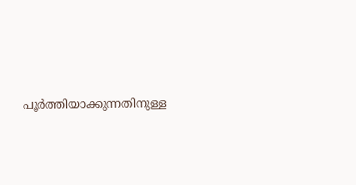പൂർത്തിയാക്കുന്നതിനുള്ള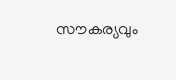സൗകര്യവും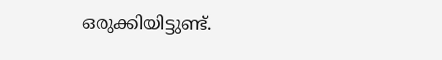ഒരുക്കിയിട്ടുണ്ട്.